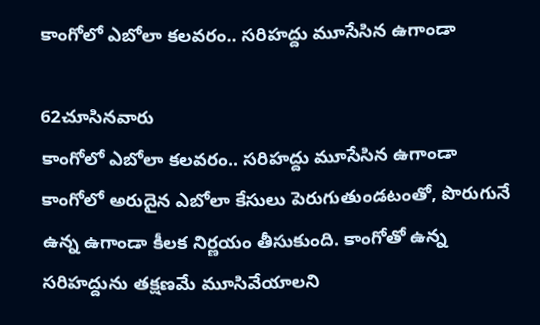కాంగోలో ఎబోలా కలవరం.. సరిహద్దు మూసేసిన ఉగాండా

62చూసినవారు
కాంగోలో ఎబోలా కలవరం.. సరిహద్దు మూసేసిన ఉగాండా
కాంగోలో అరుదైన ఎబోలా కేసులు పెరుగుతుండటంతో, పొరుగునే ఉన్న ఉగాండా కీలక నిర్ణయం తీసుకుంది. కాంగోతో ఉన్న సరిహద్దును తక్షణమే మూసివేయాలని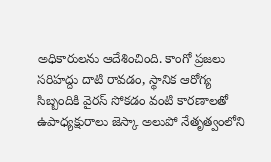అధికారులను ఆదేశించింది. కాంగో ప్రజలు సరిహద్దు దాటి రావడం, స్థానిక ఆరోగ్య సిబ్బందికి వైరస్ సోకడం వంటి కారణాలతో ఉపాధ్యక్షురాలు జెస్కా అలుపో నేతృత్వంలోని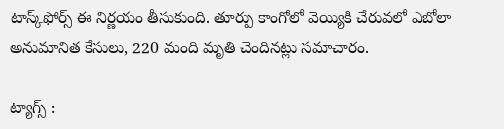టాస్క్‌ఫోర్స్ ఈ నిర్ణయం తీసుకుంది. తూర్పు కాంగోలో వెయ్యికి చేరువలో ఎబోలా అనుమానిత కేసులు, 220 మంది మృతి చెందినట్లు సమాచారం.

ట్యాగ్స్ :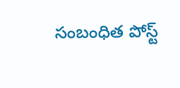సంబంధిత పోస్ట్